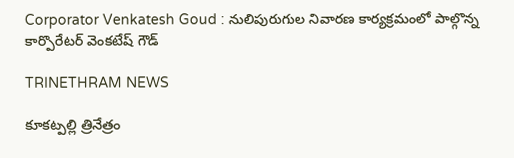Corporator Venkatesh Goud : నులిపురుగుల నివారణ కార్యక్రమంలో పాల్గొన్న కార్పొరేటర్ వెంకటేష్ గౌడ్

TRINETHRAM NEWS

కూకట్పల్లి త్రినేత్రం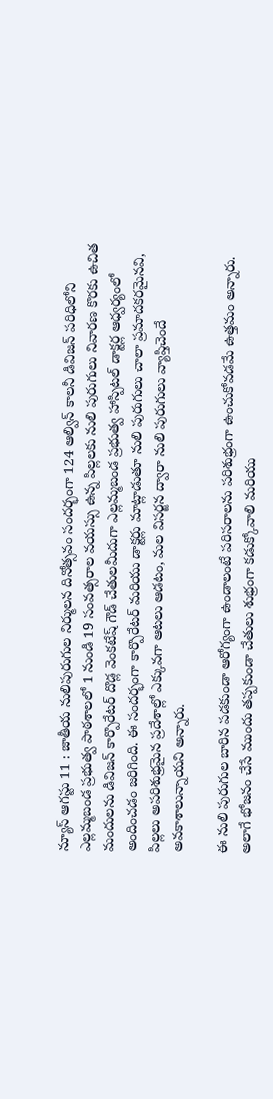న్యూస్ ఆగస్టు 11 : జాతీయ నులిపురుగుల నిర్ములన దినోత్సవం సందర్భంగా 124 ఆల్విన్ కాలనీ డివిజన్ పరిధిలోని ఎల్లమ్మబండ ప్రభుత్వ పాఠశాలలో 1 నుండి 19 సంవత్సరాల వయస్సు ఉన్న పిల్లలకు నులి పురుగులు నివారణ కొరకు ఉచిత మందులను డివిజన్ కార్పొరేటర్ దొడ్ల వెంకటేష్ గౌడ్ చేతులమీదుగా ఎల్లమ్మబండ ప్రభుత్వ హాస్పిటల్ డాక్టర్ల ఆధ్వర్యంలో అందించడం జరిగింది. ఈ సందర్భంగా కార్పొరేటర్ మరియు డాక్టర్లు మాట్లాడుతూ నులి పురుగులు చాలా ప్రమాదకరమైనవి, పిల్లలు అపరిశుభ్రమైన ప్రదేశాల్లో ఎక్కువగా ఆటలు ఆడటం, మల విసర్జన ద్వారా నులి పురుగులు వ్యాప్తిచెందే అవకాశాలున్నాయని అన్నారు.

ఈ నులి పురుగుల బారిన పడకుండా ఆరోగ్యంగా ఉండాలంటే పరిసరాలను పరిశుభ్రంగా ఉంచుకోవడమే ఉత్తమం అన్నారు. అలాగే భోజనం చేసే ముందు తప్పకుండా చేతులు శుభ్రంగా కడుక్కోవాలి మరియు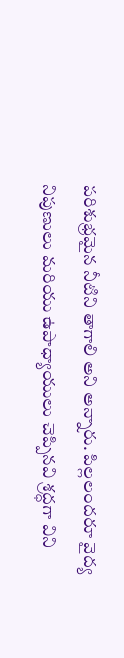పరిశుభ్రమైన నీటిని తాగాలి అని అన్నారు. పిల్లలందరూ వైద్య నిపుణులు మరియు ఉపాధ్యాయులు చెప్పినవి శ్రద్ధగా విని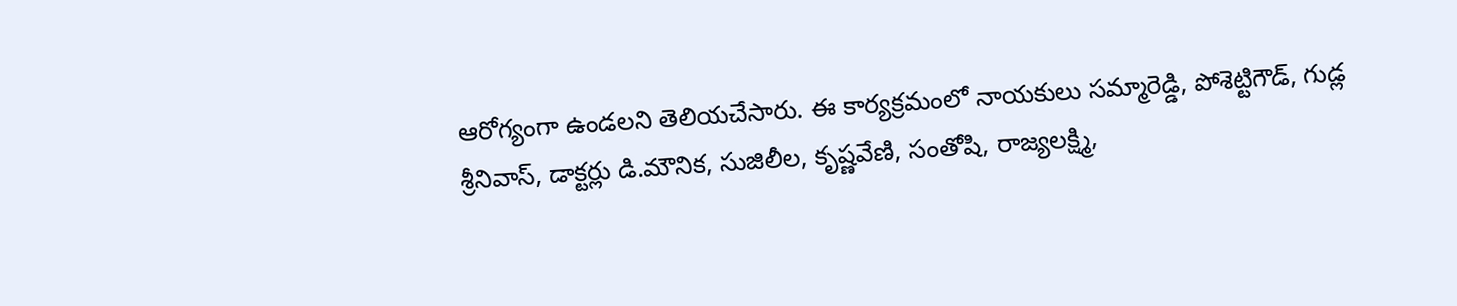ఆరోగ్యంగా ఉండలని తెలియచేసారు. ఈ కార్యక్రమంలో నాయకులు సమ్మారెడ్డి, పోశెట్టిగౌడ్, గుడ్ల శ్రీనివాస్, డాక్టర్లు డి.మౌనిక, సుజిలీల, కృష్ణవేణి, సంతోషి, రాజ్యలక్ష్మి,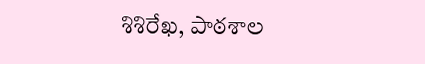శిశిరేఖ, పాఠశాల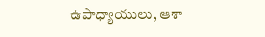ఉపాధ్యాయులు, ఆశా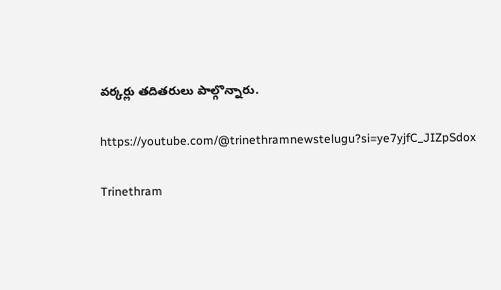వర్కర్లు తదితరులు పాల్గొన్నారు.

https://youtube.com/@trinethramnewstelugu?si=ye7yjfC_JIZpSdox

Trinethram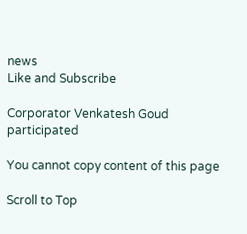news
Like and Subscribe

Corporator Venkatesh Goud participated

You cannot copy content of this page

Scroll to Top